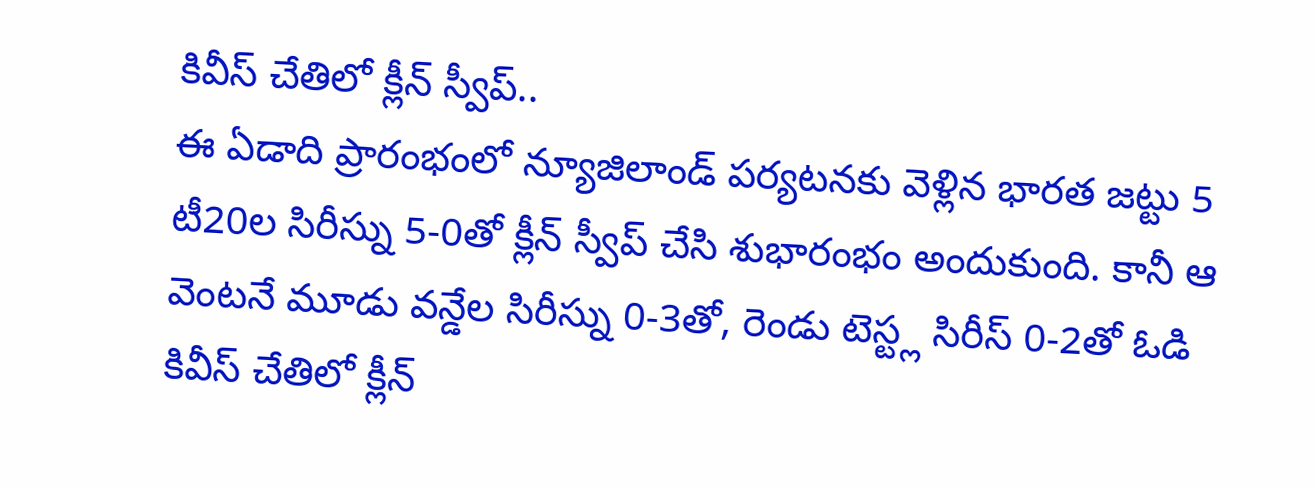కివీస్ చేతిలో క్లీన్ స్వీప్..
ఈ ఏడాది ప్రారంభంలో న్యూజిలాండ్ పర్యటనకు వెళ్లిన భారత జట్టు 5 టీ20ల సిరీస్ను 5-0తో క్లీన్ స్వీప్ చేసి శుభారంభం అందుకుంది. కానీ ఆ వెంటనే మూడు వన్డేల సిరీస్ను 0-3తో, రెండు టెస్ట్ల సిరీస్ 0-2తో ఓడి కివీస్ చేతిలో క్లీన్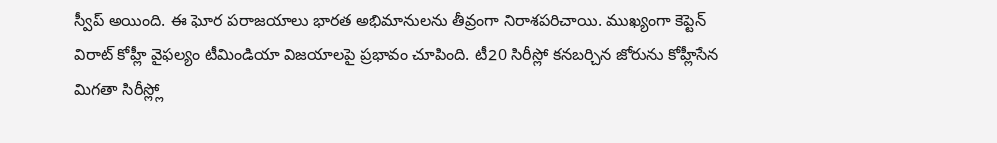స్వీప్ అయింది. ఈ ఘోర పరాజయాలు భారత అభిమానులను తీవ్రంగా నిరాశపరిచాయి. ముఖ్యంగా కెప్టెన్ విరాట్ కోహ్లీ వైఫల్యం టీమిండియా విజయాలపై ప్రభావం చూపింది. టీ20 సిరీస్లో కనబర్చిన జోరును కోహ్లీసేన మిగతా సిరీస్ల్లో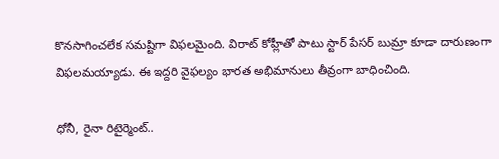కొనసాగించలేక సమష్టిగా విఫలమైంది. విరాట్ కోహ్లీతో పాటు స్టార్ పేసర్ బుమ్రా కూడా దారుణంగా విఫలమయ్యాడు. ఈ ఇద్దరి వైఫల్యం భారత అభిమానులు తీవ్రంగా బాధించింది.

ధోనీ, రైనా రిటైర్మెంట్..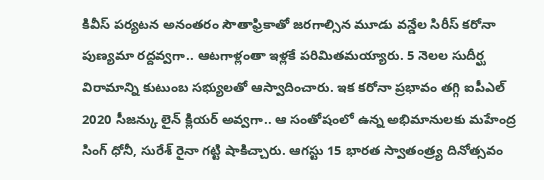కివీస్ పర్యటన అనంతరం సౌతాఫ్రికాతో జరగాల్సిన మూడు వన్డేల సిరీస్ కరోనా పుణ్యమా రద్దవ్వగా.. ఆటగాళ్లంతా ఇళ్లకే పరిమితమయ్యారు. 5 నెలల సుదీర్ఘ విరామాన్ని కుటుంబ సభ్యులతో ఆస్వాదించారు. ఇక కరోనా ప్రభావం తగ్గి ఐపీఎల్ 2020 సీజన్కు లైన్ క్లియర్ అవ్వగా.. ఆ సంతోషంలో ఉన్న అభిమానులకు మహేంద్ర సింగ్ ధోనీ, సురేశ్ రైనా గట్టి షాకిచ్చారు. ఆగస్టు 15 భారత స్వాతంత్ర్య దినోత్సవం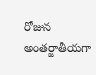రోజున అంతర్జాతీయగా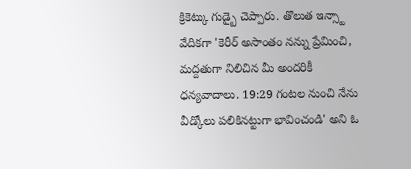క్రికెట్కు గుడ్బై చెప్పారు. తొలుత ఇన్స్టా వేదికగా 'కెరీర్ అసాంతం నన్ను ప్రేమించి, మద్దతుగా నిలిచిన మీ అందరికీ ధన్యవాదాలు. 19:29 గంటల నుంచి నేను వీడ్కోలు పలికినట్టుగా భావించండి' అని ఓ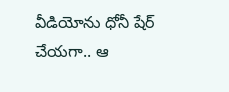వీడియోను ధోనీ షేర్ చేయగా.. ఆ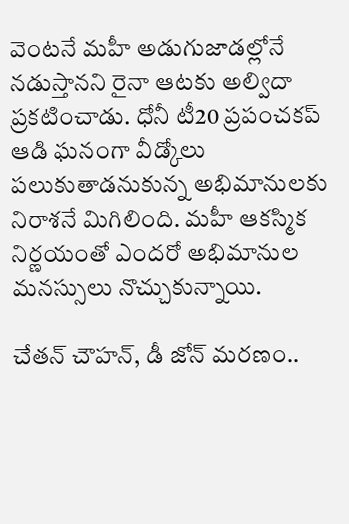వెంటనే మహీ అడుగుజాడల్లోనే నడుస్తానని రైనా ఆటకు అల్విదా ప్రకటించాడు. ధోనీ టీ20 ప్రపంచకప్ ఆడి ఘనంగా వీడ్కోలు పలుకుతాడనుకున్న అభిమానులకు నిరాశనే మిగిలింది. మహీ ఆకస్మిక నిర్ణయంతో ఎందరో అభిమానుల మనస్సులు నొచ్చుకున్నాయి.

చేతన్ చౌహన్, డీ జోన్ మరణం..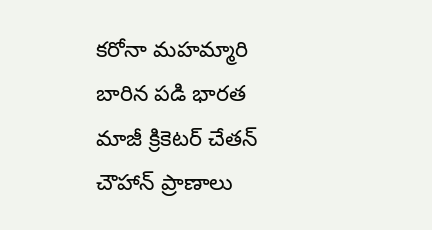కరోనా మహమ్మారి బారిన పడి భారత మాజీ క్రికెటర్ చేతన్ చౌహాన్ ప్రాణాలు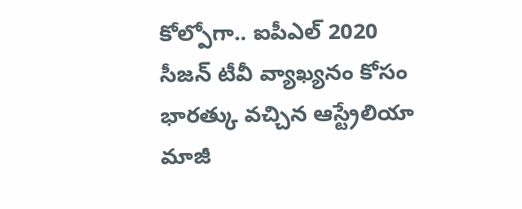కోల్పోగా.. ఐపీఎల్ 2020 సీజన్ టీవీ వ్యాఖ్యనం కోసం భారత్కు వచ్చిన ఆస్ట్రేలియా మాజీ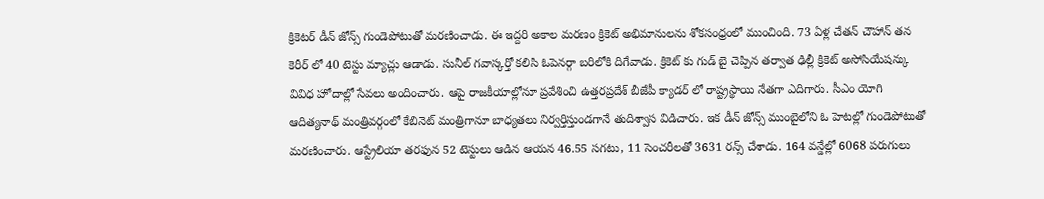క్రికెటర్ డీన్ జోన్స్ గుండెపోటుతో మరణించాడు. ఈ ఇద్దరి అకాల మరణం క్రికెట్ అభిమానులను శోకసంధ్రంలో ముంచింది. 73 ఏళ్ల చేతన్ చౌహాన్ తన కెరీర్ లో 40 టెస్టు మ్యాచ్లు ఆడాడు. సునీల్ గవాస్కర్తో కలిసి ఓపెనర్గా బరిలోకి దిగేవాడు. క్రికెట్ కు గుడ్ బై చెప్పిన తర్వాత ఢిల్లీ క్రికెట్ అసోసియేషన్కు వివిధ హోదాల్లో సేవలు అందించారు. ఆపై రాజకీయాల్లోనూ ప్రవేశించి ఉత్తరప్రదేశ్ బీజేపీ క్యాడర్ లో రాష్ట్రస్థాయి నేతగా ఎదిగారు. సీఎం యోగి ఆదిత్యనాథ్ మంత్రివర్గంలో కేబినెట్ మంత్రిగానూ బాధ్యతలు నిర్వర్తిస్తుండగానే తుదిశ్వాస విడిచారు. ఇక డీన్ జోన్స్ ముంబైలోని ఓ హెటల్లో గుండెపోటుతో మరణించారు. ఆస్ట్రేలియా తరఫున 52 టెస్టులు ఆడిన ఆయన 46.55 సగటు, 11 సెంచరీలతో 3631 రన్స్ చేశాడు. 164 వన్డేల్లో 6068 పరుగులు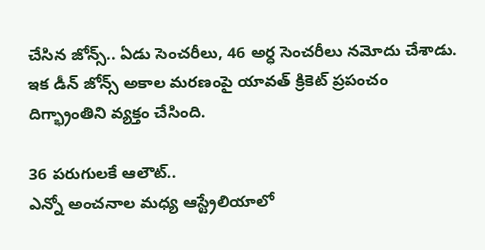చేసిన జోన్స్.. ఏడు సెంచరీలు, 46 అర్ధ సెంచరీలు నమోదు చేశాడు. ఇక డీన్ జోన్స్ అకాల మరణంపై యావత్ క్రికెట్ ప్రపంచం దిగ్భ్రాంతిని వ్యక్తం చేసింది.

36 పరుగులకే ఆలౌట్..
ఎన్నో అంచనాల మధ్య ఆస్ట్రేలియాలో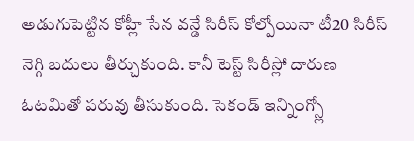అడుగుపెట్టిన కోహ్లీ సేన వన్డే సిరీస్ కోల్పోయినా టీ20 సిరీస్ నెగ్గి బదులు తీర్చుకుంది. కానీ టెస్ట్ సిరీస్లో దారుణ ఓటమితో పరువు తీసుకుంది. సెకండ్ ఇన్నింగ్స్లో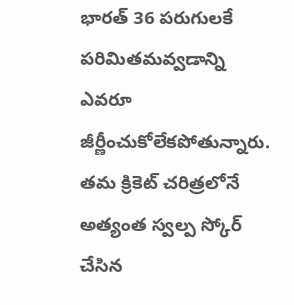భారత్ 36 పరుగులకే పరిమితమవ్వడాన్ని ఎవరూ జీర్ణీంచుకోలేకపోతున్నారు. తమ క్రికెట్ చరిత్రలోనే అత్యంత స్వల్ప స్కోర్ చేసిన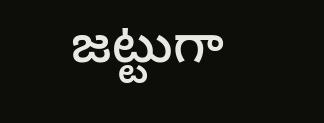జట్టుగా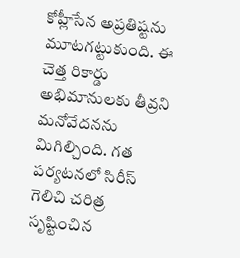కోహ్లీసేన అప్రతిష్టను మూటగట్టుకుంది. ఈ చెత్త రికార్డు అభిమానులకు తీవ్రని మనోవేదనను మిగిల్చింది. గత పర్యటనలో సిరీస్ గెలిచి చరిత్ర సృష్టించిన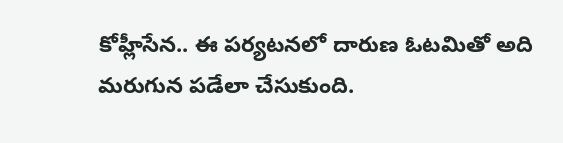కోహ్లీసేన.. ఈ పర్యటనలో దారుణ ఓటమితో అది మరుగున పడేలా చేసుకుంది.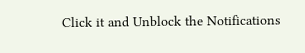Click it and Unblock the Notifications